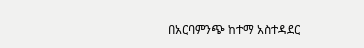በአርባምንጭ ከተማ አስተዳደር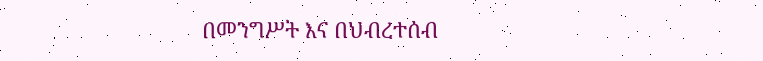በመንግሥት እና በህብረተሰብ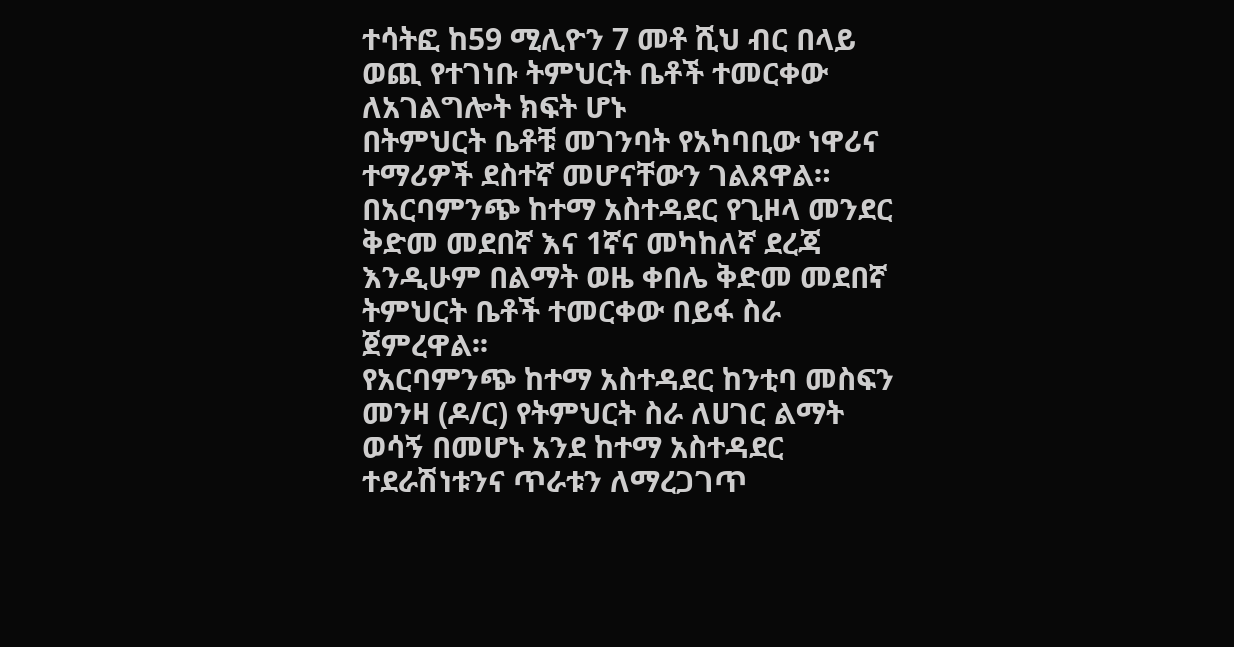ተሳትፎ ከ59 ሚሊዮን 7 መቶ ሺህ ብር በላይ ወጪ የተገነቡ ትምህርት ቤቶች ተመርቀው ለአገልግሎት ክፍት ሆኑ
በትምህርት ቤቶቹ መገንባት የአካባቢው ነዋሪና ተማሪዎች ደስተኛ መሆናቸውን ገልጸዋል።
በአርባምንጭ ከተማ አስተዳደር የጊዞላ መንደር ቅድመ መደበኛ እና 1ኛና መካከለኛ ደረጃ እንዲሁም በልማት ወዜ ቀበሌ ቅድመ መደበኛ ትምህርት ቤቶች ተመርቀው በይፋ ስራ ጀምረዋል፡፡
የአርባምንጭ ከተማ አስተዳደር ከንቲባ መስፍን መንዛ (ዶ/ር) የትምህርት ስራ ለሀገር ልማት ወሳኝ በመሆኑ አንደ ከተማ አስተዳደር ተደራሽነቱንና ጥራቱን ለማረጋገጥ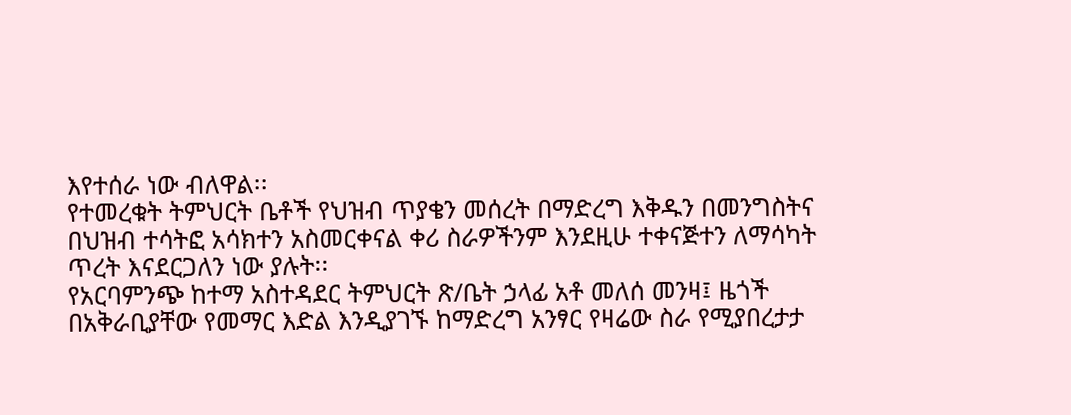እየተሰራ ነው ብለዋል፡፡
የተመረቁት ትምህርት ቤቶች የህዝብ ጥያቄን መሰረት በማድረግ እቅዱን በመንግስትና በህዝብ ተሳትፎ አሳክተን አስመርቀናል ቀሪ ስራዎችንም እንደዚሁ ተቀናጅተን ለማሳካት ጥረት እናደርጋለን ነው ያሉት፡፡
የአርባምንጭ ከተማ አስተዳደር ትምህርት ጽ/ቤት ኃላፊ አቶ መለሰ መንዛ፤ ዜጎች በአቅራቢያቸው የመማር እድል እንዲያገኙ ከማድረግ አንፃር የዛሬው ስራ የሚያበረታታ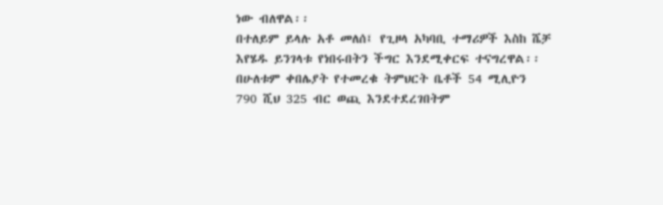ነው ብለዋል፡፡
በተለይም ይላሉ አቶ መለሰ፤ የጊዞላ አካባቢ ተማሪዎች እስከ ሼቻ እየሄዱ ይንገላቱ የነበሩበትን ችግር እንደሚቀርፍ ተናግረዋል፡፡
በሁለቱም ቀበሌያት የተመረቁ ትምህርት ቤቶች 54 ሚሊዮን 790 ሺህ 325 ብር ወጪ እንደተደረገበትም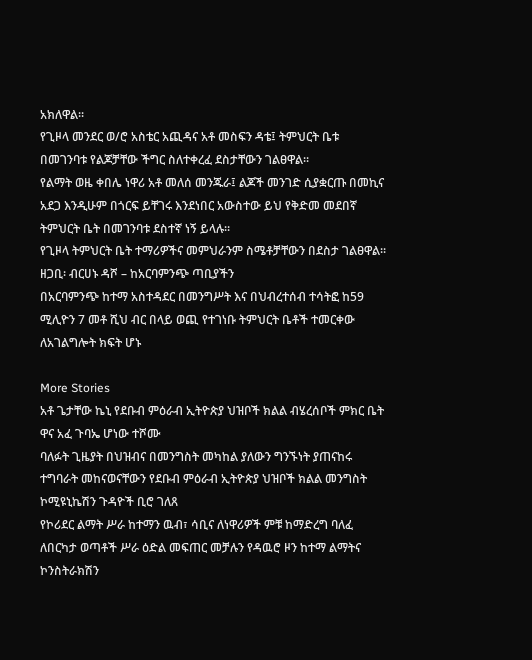አክለዋል፡፡
የጊዞላ መንደር ወ/ሮ አስቴር አጪዳና አቶ መስፍን ዳቴ፤ ትምህርት ቤቱ በመገንባቱ የልጆቻቸው ችግር ስለተቀረፈ ደስታቸውን ገልፀዋል፡፡
የልማት ወዜ ቀበሌ ነዋሪ አቶ መለሰ መንጁራ፤ ልጆች መንገድ ሲያቋርጡ በመኪና አደጋ እንዲሁም በጎርፍ ይቸገሩ እንደነበር አውስተው ይህ የቅድመ መደበኛ ትምህርት ቤት በመገንባቱ ደስተኛ ነኝ ይላሉ፡፡
የጊዞላ ትምህርት ቤት ተማሪዎችና መምህራንም ስሜቶቻቸውን በደስታ ገልፀዋል፡፡
ዘጋቢ፡ ብርሀኑ ዳሾ – ከአርባምንጭ ጣቢያችን
በአርባምንጭ ከተማ አስተዳደር በመንግሥት እና በህብረተሰብ ተሳትፎ ከ59 ሚሊዮን 7 መቶ ሺህ ብር በላይ ወጪ የተገነቡ ትምህርት ቤቶች ተመርቀው ለአገልግሎት ክፍት ሆኑ

More Stories
አቶ ጌታቸው ኬኒ የደቡብ ምዕራብ ኢትዮጵያ ህዝቦች ክልል ብሄረሰቦች ምክር ቤት ዋና አፈ ጉባኤ ሆነው ተሾሙ
ባለፉት ጊዜያት በህዝብና በመንግስት መካከል ያለውን ግንኙነት ያጠናከሩ ተግባራት መከናወናቸውን የደቡብ ምዕራብ ኢትዮጵያ ህዝቦች ክልል መንግስት ኮሚዩኒኬሽን ጉዳዮች ቢሮ ገለጸ
የኮሪደር ልማት ሥራ ከተማን ዉብ፣ ሳቢና ለነዋሪዎች ምቹ ከማድረግ ባለፈ ለበርካታ ወጣቶች ሥራ ዕድል መፍጠር መቻሉን የዳዉሮ ዞን ከተማ ልማትና ኮንስትራክሽን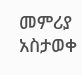መምሪያ አስታወቀ